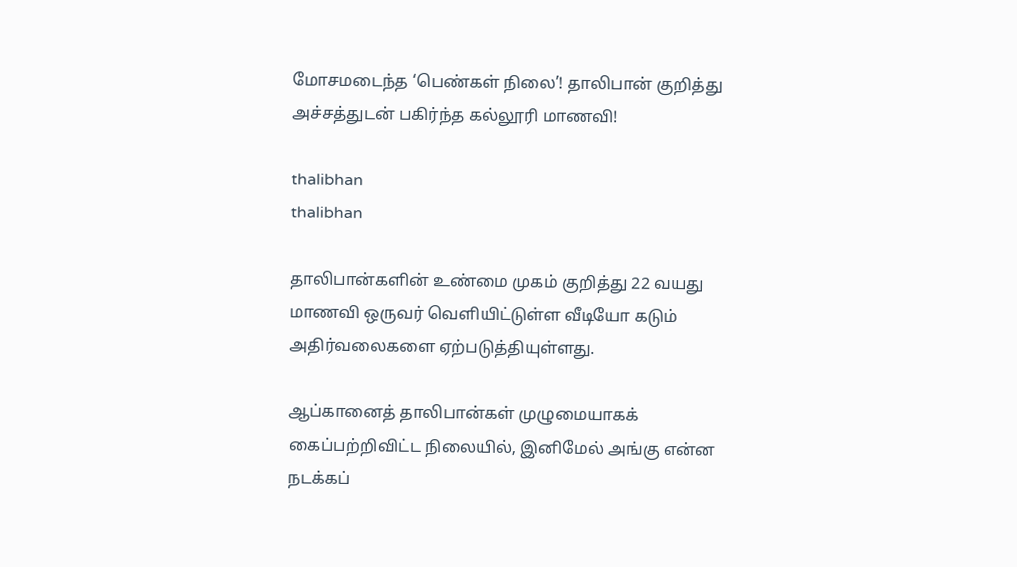மோசமடைந்த ‘பெண்கள் நிலை’! தாலிபான் குறித்து அச்சத்துடன் பகிர்ந்த கல்லூரி மாணவி!

thalibhan
thalibhan

தாலிபான்களின் உண்மை முகம் குறித்து 22 வயது மாணவி ஒருவர் வெளியிட்டுள்ள வீடியோ கடும் அதிர்வலைகளை ஏற்படுத்தியுள்ளது.

ஆப்கானைத் தாலிபான்கள் முழுமையாகக் கைப்பற்றிவிட்ட நிலையில், இனிமேல் அங்கு என்ன நடக்கப்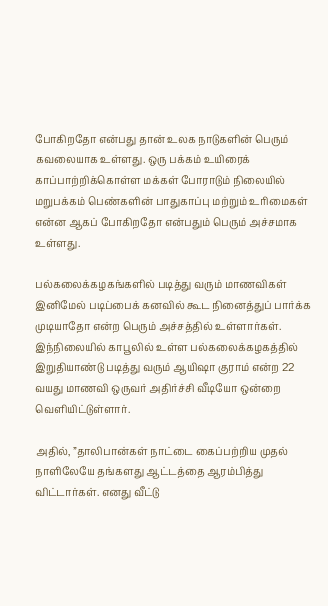போகிறதோ என்பது தான் உலக நாடுகளின் பெரும் கவலையாக உள்ளது. ஒரு பக்கம் உயிரைக் காப்பாற்றிக்கொள்ள மக்கள் போராடும் நிலையில் மறுபக்கம் பெண்களின் பாதுகாப்பு மற்றும் உரிமைகள் என்ன ஆகப் போகிறதோ என்பதும் பெரும் அச்சமாக உள்ளது.

பல்கலைக்கழகங்களில் படித்து வரும் மாணவிகள் இனிமேல் படிப்பைக் கனவில் கூட நினைத்துப் பார்க்க முடியாதோ என்ற பெரும் அச்சத்தில் உள்ளார்கள். இந்நிலையில் காபூலில் உள்ள பல்கலைக்கழகத்தில் இறுதியாண்டு படித்து வரும் ஆயிஷா குராம் என்ற 22 வயது மாணவி ஒருவர் அதிர்ச்சி வீடியோ ஒன்றை வெளியிட்டுள்ளார்.

அதில், ”தாலிபான்கள் நாட்டை கைப்பற்றிய முதல் நாளிலேயே தங்களது ஆட்டத்தை ஆரம்பித்து விட்டார்கள். எனது வீட்டு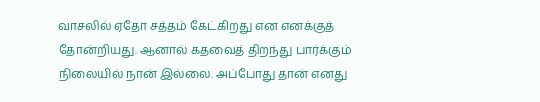வாசலில் ஏதோ சத்தம் கேட்கிறது என எனக்குத் தோன்றியது. ஆனால் கதவைத் திறந்து பார்க்கும் நிலையில் நான் இல்லை. அப்போது தான் எனது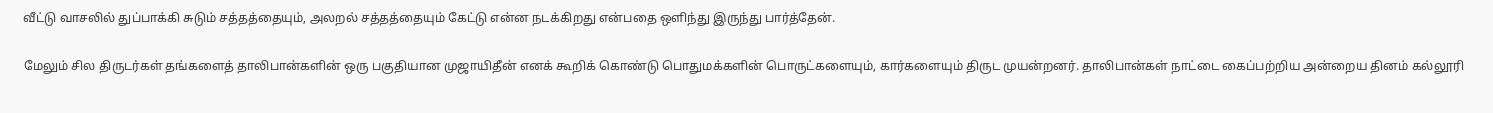வீட்டு வாசலில் துப்பாக்கி சுடும் சத்தத்தையும், அலறல் சத்தத்தையும் கேட்டு என்ன நடக்கிறது என்பதை ஒளிந்து இருந்து பார்த்தேன்.

மேலும் சில திருடர்கள் தங்களைத் தாலிபான்களின் ஒரு பகுதியான முஜாயிதீன் எனக் கூறிக் கொண்டு பொதுமக்களின் பொருட்களையும், கார்களையும் திருட முயன்றனர். தாலிபான்கள் நாட்டை கைப்பற்றிய அன்றைய தினம் கல்லூரி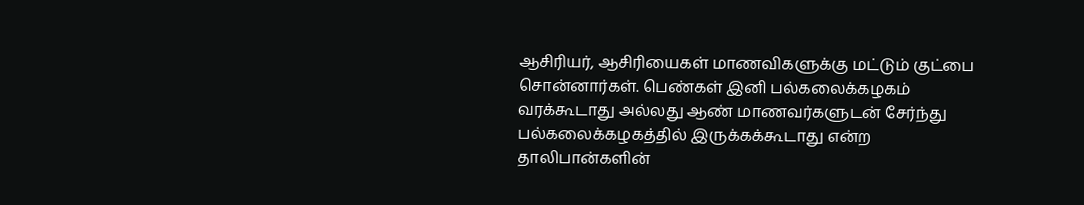ஆசிரியர், ஆசிரியைகள் மாணவிகளுக்கு மட்டும் குட்பை சொன்னார்கள். பெண்கள் இனி பல்கலைக்கழகம் வரக்கூடாது அல்லது ஆண் மாணவர்களுடன் சேர்ந்து பல்கலைக்கழகத்தில் இருக்கக்கூடாது என்ற தாலிபான்களின்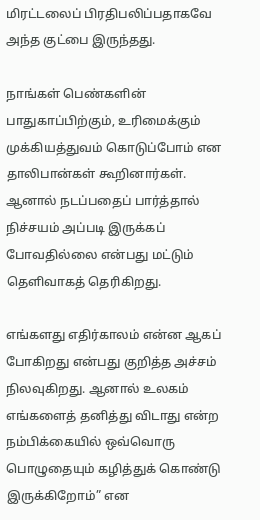மிரட்டலைப் பிரதிபலிப்பதாகவே அந்த குட்பை இருந்தது.

நாங்கள் பெண்களின் பாதுகாப்பிற்கும், உரிமைக்கும் முக்கியத்துவம் கொடுப்போம் என தாலிபான்கள் கூறினார்கள். ஆனால் நடப்பதைப் பார்த்தால் நிச்சயம் அப்படி இருக்கப் போவதில்லை என்பது மட்டும் தெளிவாகத் தெரிகிறது.

எங்களது எதிர்காலம் என்ன ஆகப் போகிறது என்பது குறித்த அச்சம் நிலவுகிறது. ஆனால் உலகம் எங்களைத் தனித்து விடாது என்ற நம்பிக்கையில் ஒவ்வொரு பொழுதையும் கழித்துக் கொண்டு இருக்கிறோம்” என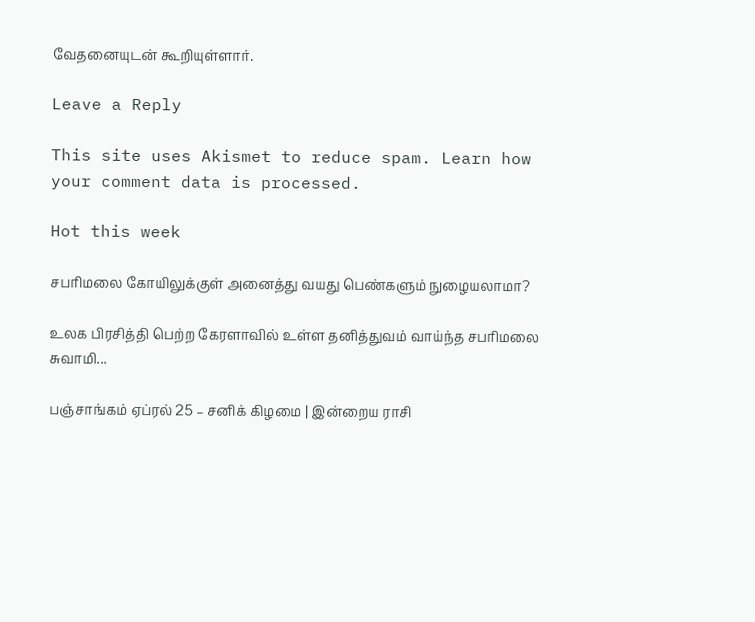வேதனையுடன் கூறியுள்ளார்.

Leave a Reply

This site uses Akismet to reduce spam. Learn how your comment data is processed.

Hot this week

சபரிமலை கோயிலுக்குள் அனைத்து வயது பெண்களும் நுழையலாமா?

உலக பிரசித்தி பெற்ற கேரளாவில் உள்ள தனித்துவம் வாய்ந்த சபரிமலை சுவாமி...

பஞ்சாங்கம் ஏப்ரல் 25 – சனிக் கிழமை | இன்றைய ராசி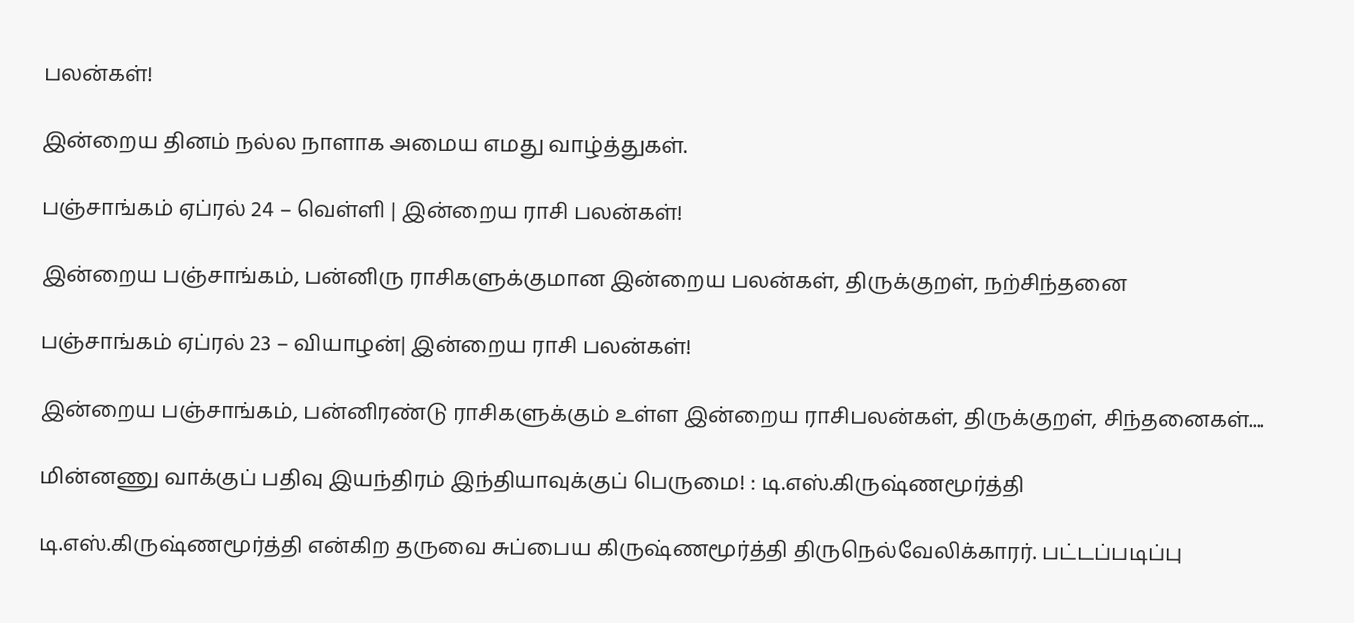பலன்கள்!

இன்றைய தினம் நல்ல நாளாக அமைய எமது வாழ்த்துகள்.

பஞ்சாங்கம் ஏப்ரல் 24 – வெள்ளி | இன்றைய ராசி பலன்கள்!

இன்றைய பஞ்சாங்கம், பன்னிரு ராசிகளுக்குமான இன்றைய பலன்கள், திருக்குறள், நற்சிந்தனை

பஞ்சாங்கம் ஏப்ரல் 23 – வியாழன்| இன்றைய ராசி பலன்கள்!

இன்றைய பஞ்சாங்கம், பன்னிரண்டு ராசிகளுக்கும் உள்ள இன்றைய ராசிபலன்கள், திருக்குறள், சிந்தனைகள்....

மின்னணு வாக்குப் பதிவு இயந்திரம் இந்தியாவுக்குப் பெருமை! : டி.எஸ்.கிருஷ்ணமூர்த்தி

டி.எஸ்.கிருஷ்ணமூர்த்தி என்கிற தருவை சுப்பைய கிருஷ்ணமூர்த்தி திருநெல்வேலிக்காரர். பட்டப்படிப்பு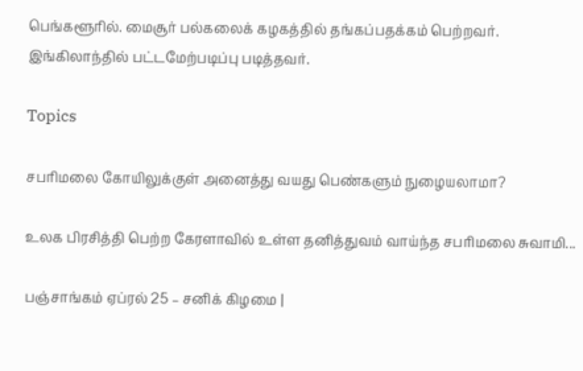பெங்களூரில். மைசூர் பல்கலைக் கழகத்தில் தங்கப்பதக்கம் பெற்றவர். இங்கிலாந்தில் பட்டமேற்படிப்பு படித்தவர்.

Topics

சபரிமலை கோயிலுக்குள் அனைத்து வயது பெண்களும் நுழையலாமா?

உலக பிரசித்தி பெற்ற கேரளாவில் உள்ள தனித்துவம் வாய்ந்த சபரிமலை சுவாமி...

பஞ்சாங்கம் ஏப்ரல் 25 – சனிக் கிழமை |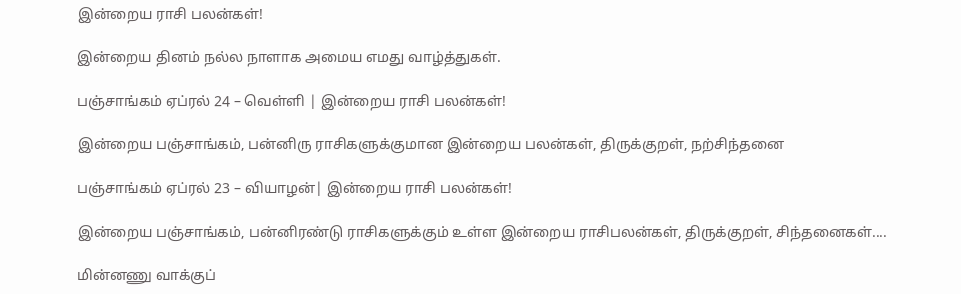இன்றைய ராசி பலன்கள்!

இன்றைய தினம் நல்ல நாளாக அமைய எமது வாழ்த்துகள்.

பஞ்சாங்கம் ஏப்ரல் 24 – வெள்ளி | இன்றைய ராசி பலன்கள்!

இன்றைய பஞ்சாங்கம், பன்னிரு ராசிகளுக்குமான இன்றைய பலன்கள், திருக்குறள், நற்சிந்தனை

பஞ்சாங்கம் ஏப்ரல் 23 – வியாழன்| இன்றைய ராசி பலன்கள்!

இன்றைய பஞ்சாங்கம், பன்னிரண்டு ராசிகளுக்கும் உள்ள இன்றைய ராசிபலன்கள், திருக்குறள், சிந்தனைகள்....

மின்னணு வாக்குப்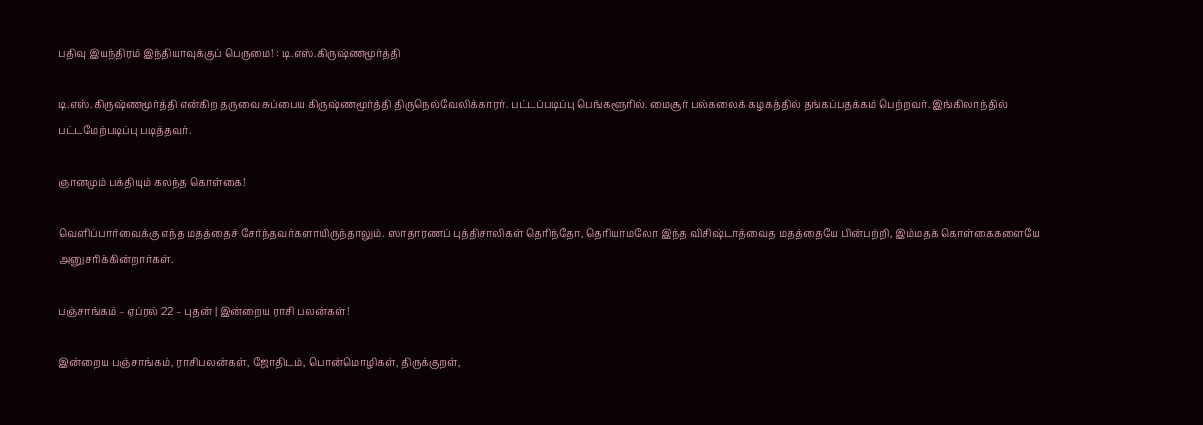பதிவு இயந்திரம் இந்தியாவுக்குப் பெருமை! : டி.எஸ்.கிருஷ்ணமூர்த்தி

டி.எஸ்.கிருஷ்ணமூர்த்தி என்கிற தருவை சுப்பைய கிருஷ்ணமூர்த்தி திருநெல்வேலிக்காரர். பட்டப்படிப்பு பெங்களூரில். மைசூர் பல்கலைக் கழகத்தில் தங்கப்பதக்கம் பெற்றவர். இங்கிலாந்தில் பட்டமேற்படிப்பு படித்தவர்.

ஞானமும் பக்தியும் கலந்த கொள்கை!

வெளிப்பார்வைக்கு எந்த மதத்தைச் சேர்ந்தவர்களாயிருந்தாலும். ஸாதாரணப் புத்திசாலிகள் தெரிந்தோ, தெரியாமலோ இந்த விசிஷ்டாத்வைத மதத்தையே பின்பற்றி, இம்மதக் கொள்கைகளையே அனுசரிக்கின்றார்கள்.

பஞ்சாங்கம் – ஏப்ரல் 22 – புதன் | இன்றைய ராசி பலன்கள்!

இன்றைய பஞ்சாங்கம், ராசிபலன்கள், ஜோதிடம், பொன்மொழிகள், திருக்குறள்,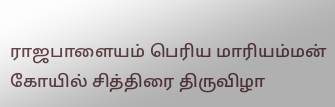ராஜபாளையம் பெரிய மாரியம்மன் கோயில் சித்திரை திருவிழா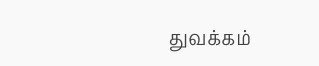துவக்கம்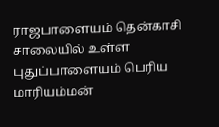ராஜபாளையம் தென்காசி சாலையில் உள்ள புதுப்பாளையம் பெரிய மாரியம்மன்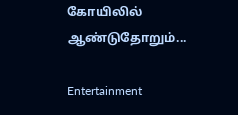கோயிலில் ஆண்டுதோறும்...

Entertainment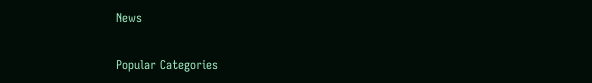News

Popular Categories